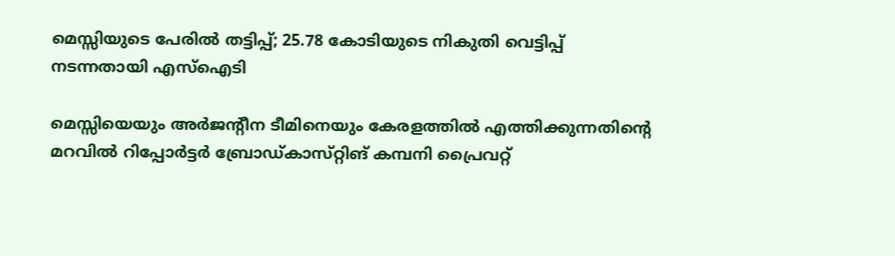മെസ്സിയുടെ പേരിൽ തട്ടിപ്പ്; 25.78 കോടിയുടെ നികുതി വെട്ടിപ്പ് നടന്നതായി എസ്ഐടി

മെസ്സിയെയും അർജന്റീന ടീമിനെയും കേരളത്തിൽ എത്തിക്കുന്നതിന്റെ മറവിൽ റിപ്പോർട്ടർ ബ്രോഡ്‌കാസ്‌റ്റിങ്‌ കമ്പനി പ്രൈവറ്റ്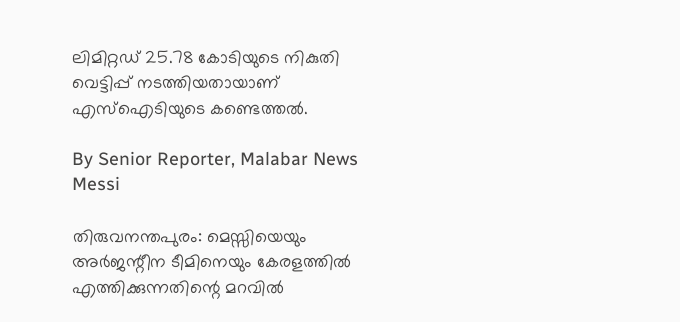ലിമിറ്റഡ് 25.78 കോടിയുടെ നികുതി വെട്ടിപ്പ് നടത്തിയതായാണ് എസ്ഐടിയുടെ കണ്ടെത്തൽ.

By Senior Reporter, Malabar News
Messi

തിരുവനന്തപുരം: മെസ്സിയെയും അർജന്റീന ടീമിനെയും കേരളത്തിൽ എത്തിക്കുന്നതിന്റെ മറവിൽ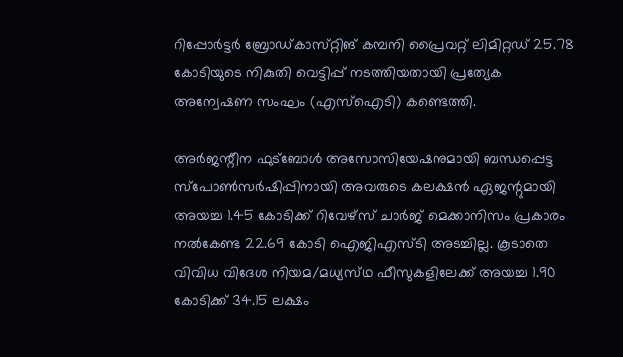റിപ്പോർട്ടർ ബ്രോഡ്‌കാസ്‌റ്റിങ്‌ കമ്പനി പ്രൈവറ്റ് ലിമിറ്റഡ് 25.78 കോടിയുടെ നികുതി വെട്ടിപ്പ് നടത്തിയതായി പ്രത്യേക അന്വേഷണ സംഘം (എസ്ഐടി) കണ്ടെത്തി.

അർജന്റീന ഫുട്‍ബോൾ അസോസിയേഷനുമായി ബന്ധപ്പെട്ട സ്‌പോൺസർഷിപ്പിനായി അവരുടെ കലക്ഷൻ ഏജന്റുമായി അയച്ച 1.45 കോടിക്ക് റിവേഴ്‌സ് ചാർജ് മെക്കാനിസം പ്രകാരം നൽകേണ്ട 22.69 കോടി ഐജിഎസ്‌ടി അടച്ചില്ല. കൂടാതെ വിവിധ വിദേശ നിയമ/മധ്യസ്‌ഥ ഫീസുകളിലേക്ക് അയച്ച 1.90 കോടിക്ക് 34.15 ലക്ഷം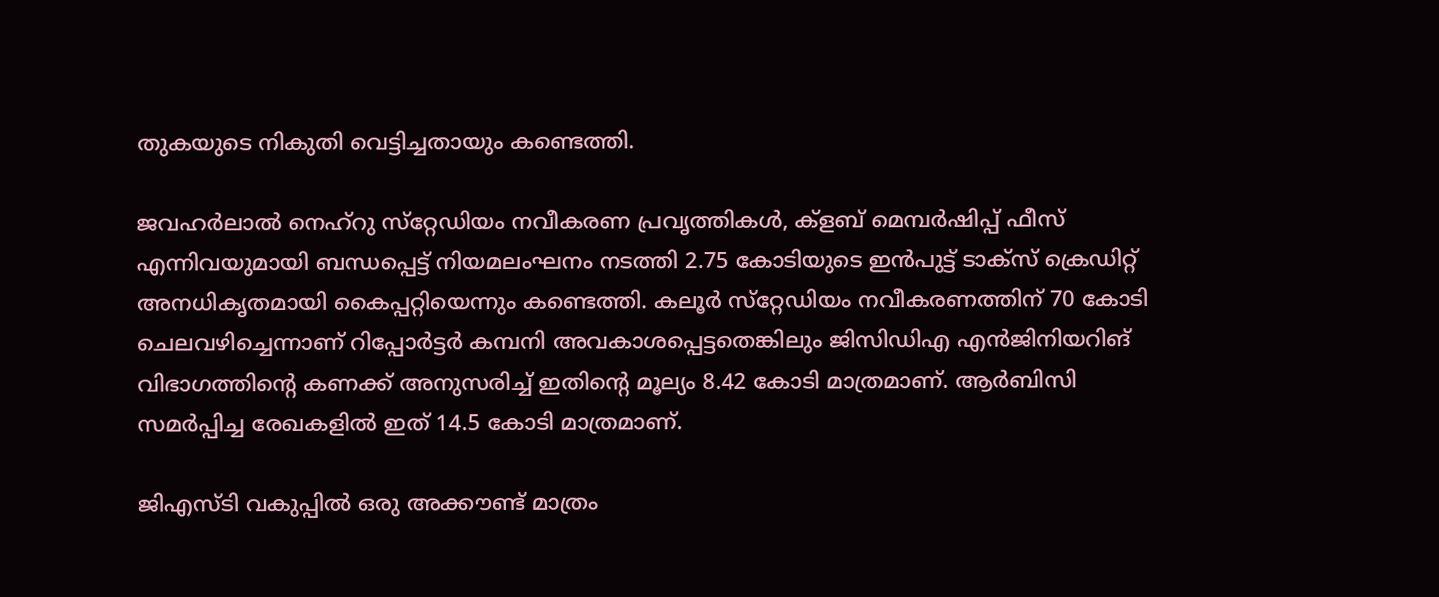തുകയുടെ നികുതി വെട്ടിച്ചതായും കണ്ടെത്തി.

ജവഹർലാൽ നെഹ്‌റു സ്‌റ്റേഡിയം നവീകരണ പ്രവൃത്തികൾ, ക്ളബ് മെമ്പർഷിപ്പ് ഫീസ് എന്നിവയുമായി ബന്ധപ്പെട്ട് നിയമലംഘനം നടത്തി 2.75 കോടിയുടെ ഇൻപുട്ട് ടാക്‌സ് ക്രെഡിറ്റ് അനധികൃതമായി കൈപ്പറ്റിയെന്നും കണ്ടെത്തി. കലൂർ സ്‌റ്റേഡിയം നവീകരണത്തിന് 70 കോടി ചെലവഴിച്ചെന്നാണ് റിപ്പോർട്ടർ കമ്പനി അവകാശപ്പെട്ടതെങ്കിലും ജിസിഡിഎ എൻജിനിയറിങ് വിഭാഗത്തിന്റെ കണക്ക് അനുസരിച്ച് ഇതിന്റെ മൂല്യം 8.42 കോടി മാത്രമാണ്. ആർബിസി സമർപ്പിച്ച രേഖകളിൽ ഇത് 14.5 കോടി മാത്രമാണ്.

ജിഎസ്‌ടി വകുപ്പിൽ ഒരു അക്കൗണ്ട് മാത്രം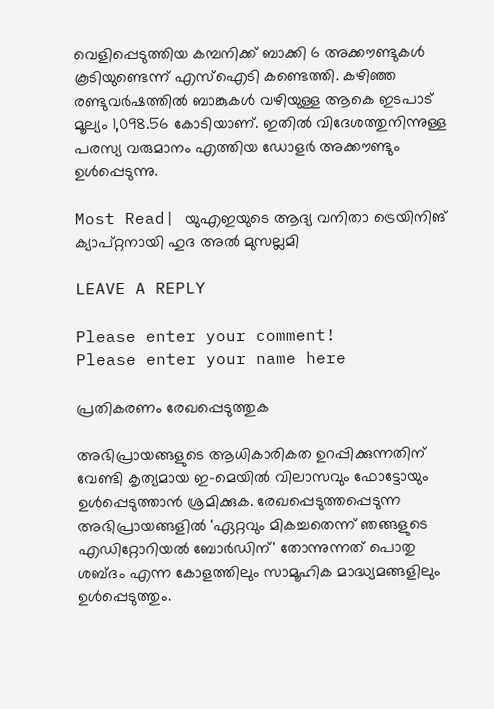വെളിപ്പെടുത്തിയ കമ്പനിക്ക് ബാക്കി 6 അക്കൗണ്ടുകൾ കൂടിയുണ്ടെന്ന് എസ്ഐടി കണ്ടെത്തി. കഴിഞ്ഞ രണ്ടുവർഷത്തിൽ ബാങ്കുകൾ വഴിയുള്ള ആകെ ഇടപാട് മൂല്യം 1,098.56 കോടിയാണ്. ഇതിൽ വിദേശത്തുനിന്നുള്ള പരസ്യ വരുമാനം എത്തിയ ഡോളർ അക്കൗണ്ടും ഉൾപ്പെടുന്നു.

Most Read| യുഎഇയുടെ ആദ്യ വനിതാ ട്രെയിനിങ് ക്യാപ്റ്റനായി ഹുദ അൽ മുസല്ലമി

LEAVE A REPLY

Please enter your comment!
Please enter your name here

പ്രതികരണം രേഖപ്പെടുത്തുക

അഭിപ്രായങ്ങളുടെ ആധികാരികത ഉറപ്പിക്കുന്നതിന് വേണ്ടി കൃത്യമായ ഇ-മെയിൽ വിലാസവും ഫോട്ടോയും ഉൾപ്പെടുത്താൻ ശ്രമിക്കുക. രേഖപ്പെടുത്തപ്പെടുന്ന അഭിപ്രായങ്ങളിൽ 'ഏറ്റവും മികച്ചതെന്ന് ഞങ്ങളുടെ എഡിറ്റോറിയൽ ബോർഡിന്' തോന്നുന്നത് പൊതു ശബ്‌ദം എന്ന കോളത്തിലും സാമൂഹിക മാദ്ധ്യമങ്ങളിലും ഉൾപ്പെടുത്തും.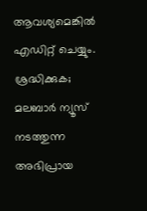ആവശ്യമെങ്കിൽ എഡിറ്റ് ചെയ്യും. ശ്രദ്ധിക്കുക; മലബാർ ന്യൂസ് നടത്തുന്ന അഭിപ്രായ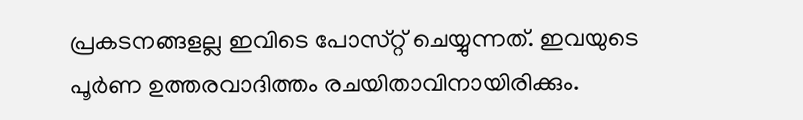പ്രകടനങ്ങളല്ല ഇവിടെ പോസ്‌റ്റ് ചെയ്യുന്നത്. ഇവയുടെ പൂർണ ഉത്തരവാദിത്തം രചയിതാവിനായിരിക്കും.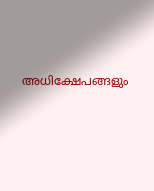അധിക്ഷേപങ്ങളും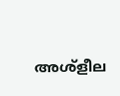അശ്‌ളീല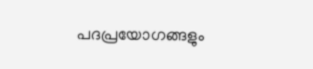പദപ്രയോഗങ്ങളും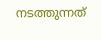നടത്തുന്നത്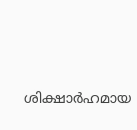ശിക്ഷാർഹമായ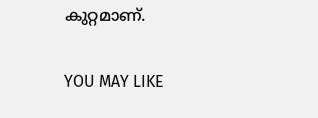കുറ്റമാണ്.

YOU MAY LIKE